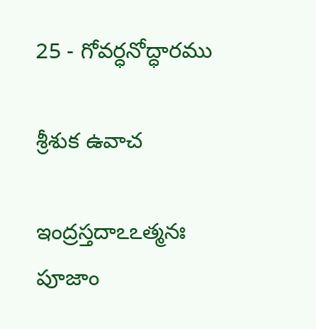25 - గోవర్ధనోద్ధారము

శ్రీశుక ఉవాచ

ఇంద్రస్తదాఽఽత్మనః పూజాం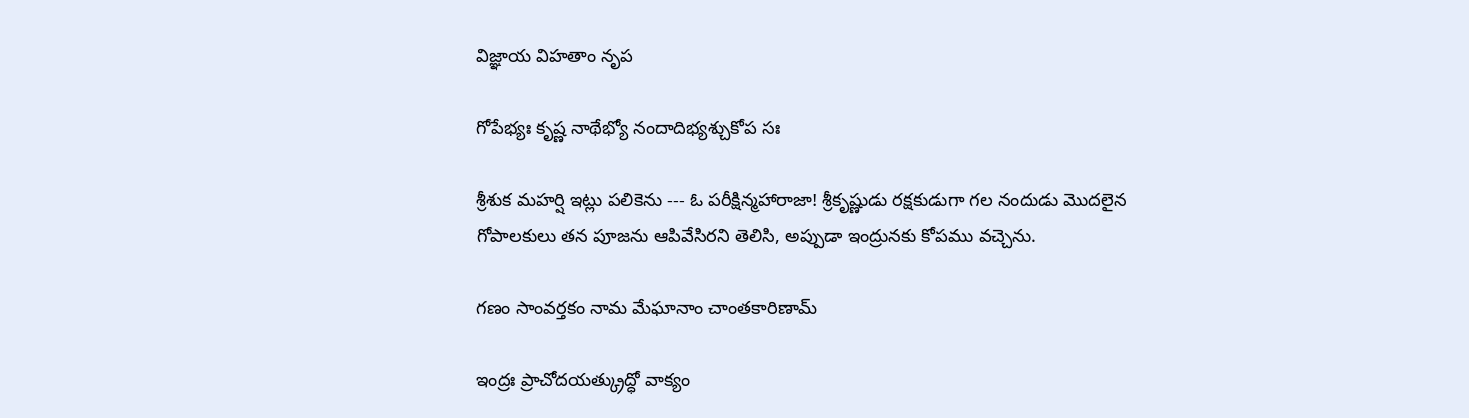విజ్ఞాయ విహతాం నృప

గోపేభ్యః కృష్ణ నాథేభ్యో నందాదిభ్యశ్చుకోప సః

శ్రీశుక మహర్షి ఇట్లు పలికెను --- ఓ పరీక్షిన్మహారాజా! శ్రీకృష్ణుడు రక్షకుడుగా గల నందుడు మొదలైన గోపాలకులు తన పూజను ఆపివేసిరని తెలిసి, అప్పుడా ఇంద్రునకు కోపము వచ్చెను.

గణం సాంవర్తకం నామ మేఘానాం చాంతకారిణామ్

ఇంద్రః ప్రాచోదయత్క్రుద్ధో వాక్యం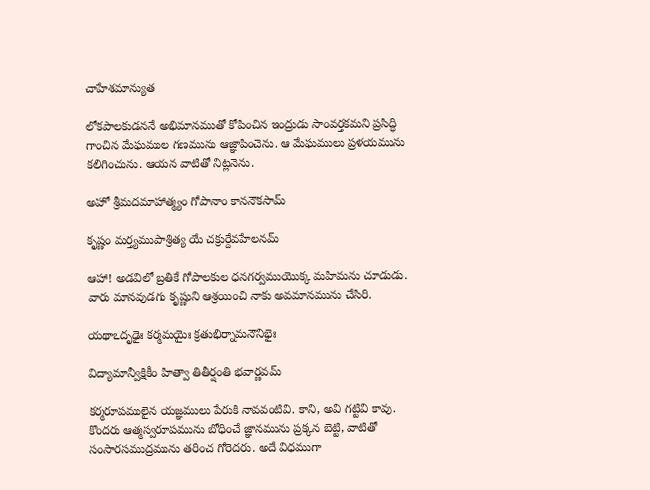చాహేశమాన్యుత

లోకపాలకుడననే అభిమానముతో కోపించిన ఇంద్రుడు సాంవర్తకమని ప్రసిద్ధి గాంచిన మేఘముల గణమును ఆజ్ఞాపించెను. ఆ మేఘములు ప్రళయమును కలిగించును. ఆయన వాటితో నిట్లనెను.

అహో శ్రీమదమాహాత్మ్యం గోపానాం కాననౌకసామ్

కృష్ణం మర్త్యముపాశ్రిత్య యే చక్రుర్దేవహేలనమ్

ఆహా! అడవిలో బ్రతికే గోపాలకుల ధనగర్వముయొక్క మహిమను చూడుడు. వారు మానవుడగు కృష్ణుని ఆశ్రయించి నాకు అవమానమును చేసిరి.

యథాఽదృఢైః కర్మమయైః క్రతుభిర్నామనౌనిభైః

విద్యామాన్వీక్షికీం హిత్వా తితీర్షంతి భవార్ణవమ్

కర్మరూపములైన యజ్ఞములు పేరుకి నావవంటివి. కాని, అవి గట్టివి కావు. కొందరు ఆత్మస్వరూపమును బోధించే జ్ఞానమును ప్రక్కన బెట్టి, వాటితో సంసారసముద్రమును తరించ గోరెదరు. అదే విధముగా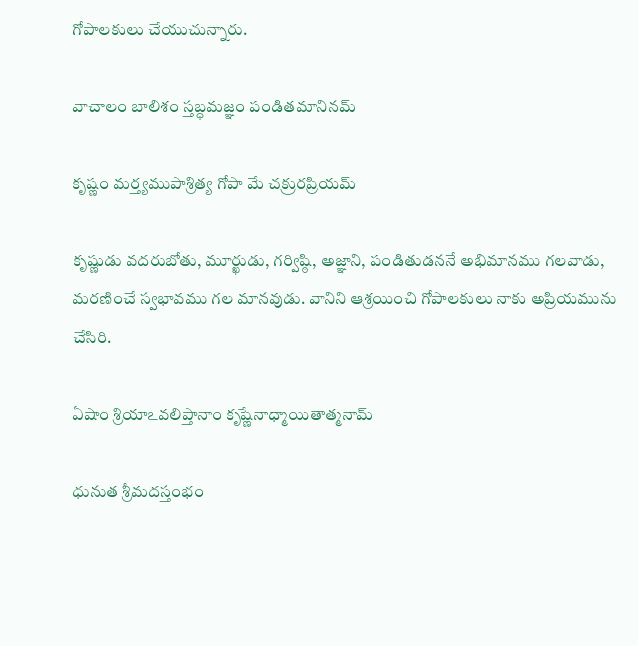గోపాలకులు చేయుచున్నారు.

వాచాలం బాలిశం స్తబ్ధమజ్ఞం పండితమానినమ్

కృష్ణం మర్త్యముపాశ్రిత్య గోపా మే చక్రురప్రియమ్

కృష్ణుడు వదరుబోతు, మూర్ఖుడు, గర్విష్ఠి, అజ్ఞాని, పండితుడననే అభిమానము గలవాడు, మరణించే స్వభావము గల మానవుడు. వానిని ఆశ్రయించి గోపాలకులు నాకు అప్రియమును చేసిరి.

ఏషాం శ్రియాఽవలిప్తానాం కృష్ణేనాధ్మాయితాత్మనామ్

ధునుత శ్రీమదస్తంభం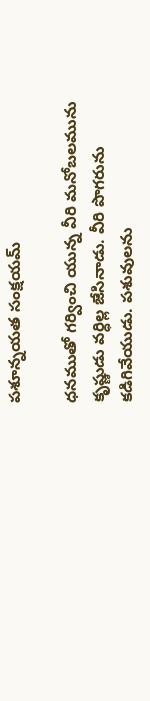పశూన్నయత సంక్షయమ్

ధనముతో గర్వించి యున్న వీరి మనోబలమును కృష్ణుడు వర్ధిల్ల జేసినాడు. వీరి పొగరును కడిగివేయుడు. పశువులను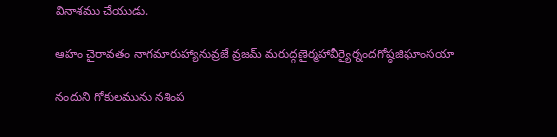వినాశము చేయుడు.

ఆహం చైరావతం నాగమారుహ్యానువ్రజే వ్రజమ్ మరుద్గణైర్మహావీర్యైర్నందగోష్ఠజిఘాంసయా

నందుని గోకులమును నశింప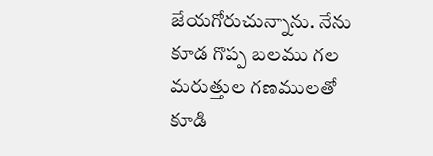జేయగోరుచున్నాను. నేను కూడ గొప్ప బలము గల మరుత్తుల గణములతో కూడి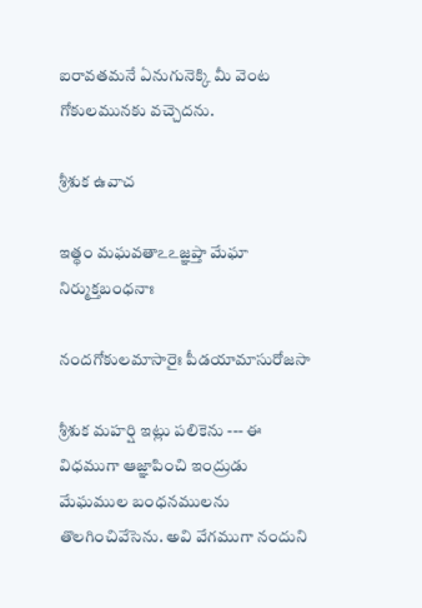ఐరావతమనే ఏనుగునెక్కి మీ వెంట గోకులమునకు వచ్చెదను.

శ్రీశుక ఉవాచ

ఇత్థం మఘవతాఽఽజ్ఞప్తా మేఘా నిర్ముక్తబంధనాః

నందగోకులమాసారైః పీడయామాసురోజసా

శ్రీశుక మహర్షి ఇట్లు పలికెను --- ఈ విధముగా ఆజ్ఞాపించి ఇంద్రుడు మేఘముల బంధనములను తొలగించివేసెను. అవి వేగముగా నందుని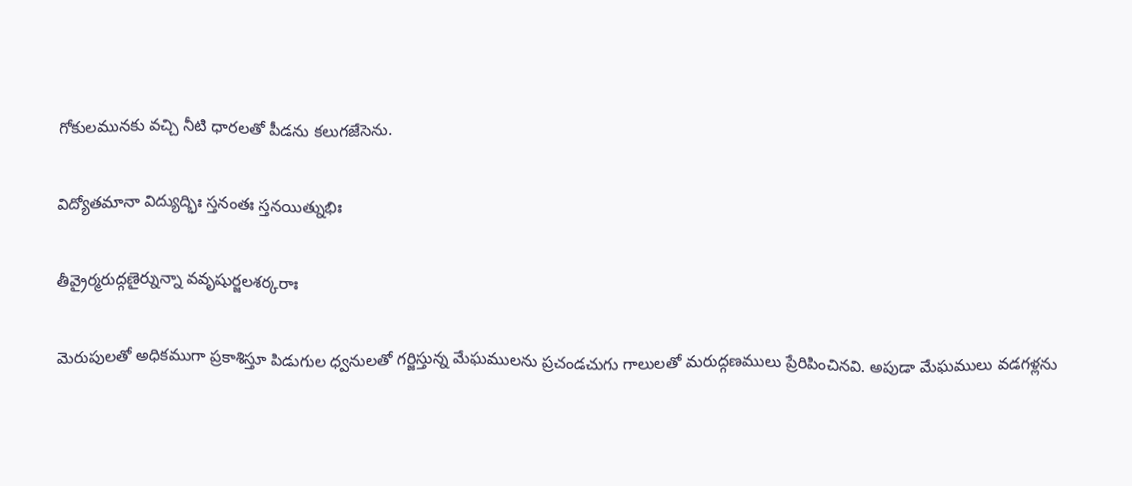గోకులమునకు వచ్చి నీటి ధారలతో పీడను కలుగజేసెను.

విద్యోతమానా విద్యుద్భిః స్తనంతః స్తనయిత్నుభిః

తీవ్రైర్మరుద్గణైర్నున్నా వవృషుర్జలశర్కరాః

మెరుపులతో అధికముగా ప్రకాశిస్తూ పిడుగుల ధ్వనులతో గర్జిస్తున్న మేఘములను ప్రచండచుగు గాలులతో మరుద్గణములు ప్రేరిపించినవి. అపుడా మేఘములు వడగళ్లను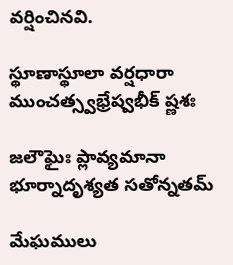వర్షించినవి.

స్థూణాస్థూలా వర్షధారా ముంచత్స్వభ్రేష్వభీక్ ష్ణశః

జలౌఘైః ప్లావ్యమానా భూర్నాదృశ్యత సతోన్నతమ్

మేఘములు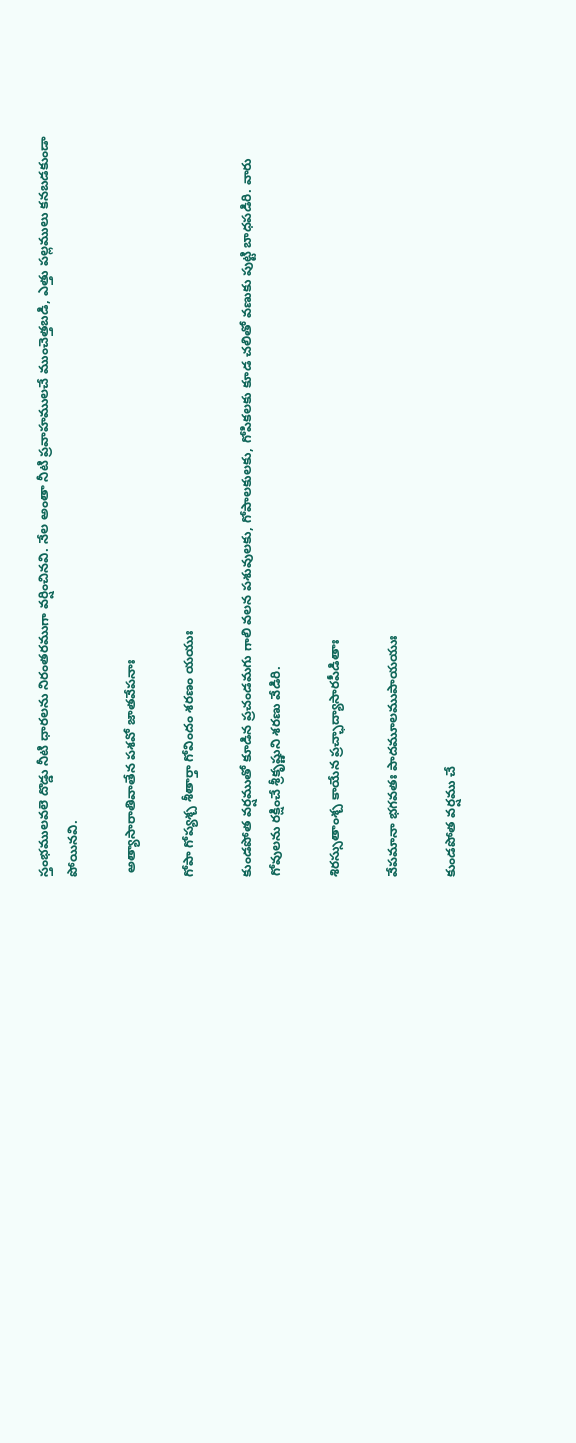స్తంభములవలె దొడ్డు నీటి ధారలను నిరంతరముగా వర్షించినవి. నేల అంతా నీటి ప్రవాహములచే ముంచెత్తబడి, ఎత్తు పల్లములు కనబడకుండా పోయినవి.

 అత్యాసారాతివాతేన పశవో జాతవేపనాః

గోపా గోప్యశ్చ శీతార్తా గోవిందం శరణం యయుః

కుండపోత వర్షముతో కూడిన ప్రచండమగు గాలి వలన పశువులకు, గోపాలకులకు, గోపికలకు కూడ చలితో వణుకు పుట్టి బాధపడిరి. వారు గోవులను రక్షించే శ్రీకృష్ణుని శరణు వేడిరి.

శిరస్సుతాంశ్చ కాయేన ప్రచ్ఛాద్యాసారపీడితాః

వేపమానా భగవతః పాదమూలముపాయయుః

కుండపోత వర్షము చే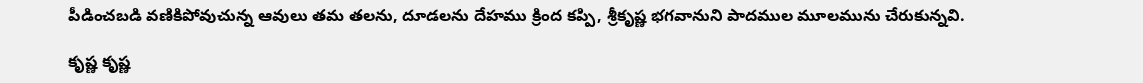పీడించబడి వణికిపోవుచున్న ఆవులు తమ తలను, దూడలను దేహము క్రింద కప్పి, శ్రీకృష్ణ భగవానుని పాదముల మూలమును చేరుకున్నవి.

కృష్ణ కృష్ణ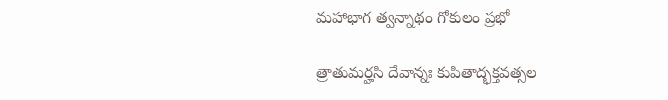మహాభాగ త్వన్నాథం గోకులం ప్రభో

త్రాతుమర్హసి దేవాన్నః కుపితాద్భక్తవత్సల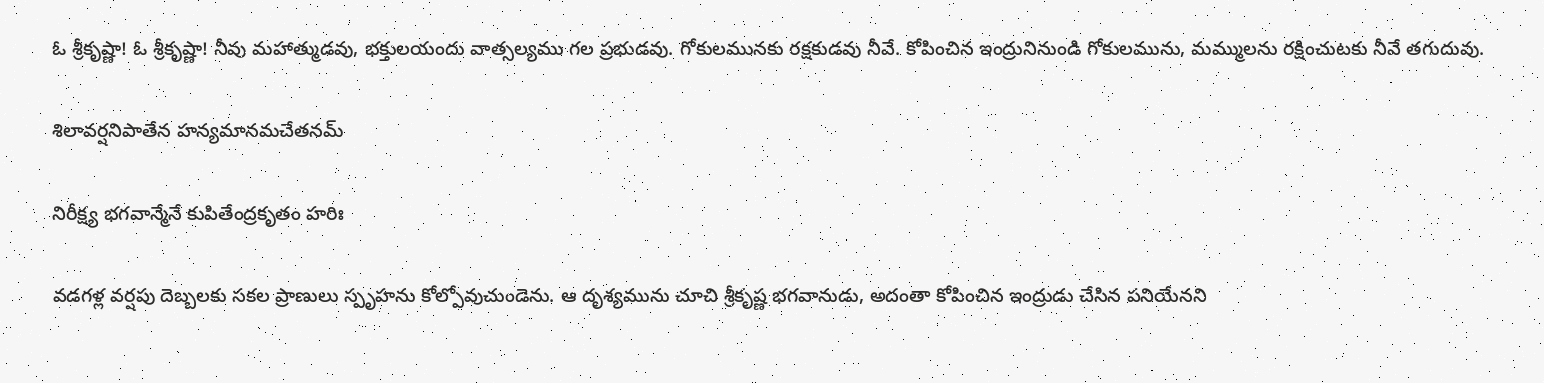ఓ శ్రీకృష్ణా! ఓ శ్రీకృష్ణా! నీవు మహాత్ముడవు, భక్తులయందు వాత్సల్యము గల ప్రభుడవు. గోకులమునకు రక్షకుడవు నీవే. కోపించిన ఇంద్రునినుండి గోకులమును, మమ్ములను రక్షించుటకు నీవే తగుదువు.

శిలావర్షనిపాతేన హన్యమానమచేతనమ్

నిరీక్ష్య భగవాన్మేనే కుపితేంద్రకృతం హరిః

వడగళ్ల వర్షపు దెబ్బలకు సకల ప్రాణులు స్పృహను కోల్పోవుచుండెను. ఆ దృశ్యమును చూచి శ్రీకృష్ణ భగవానుడు, అదంతా కోపించిన ఇంద్రుడు చేసిన పనియేనని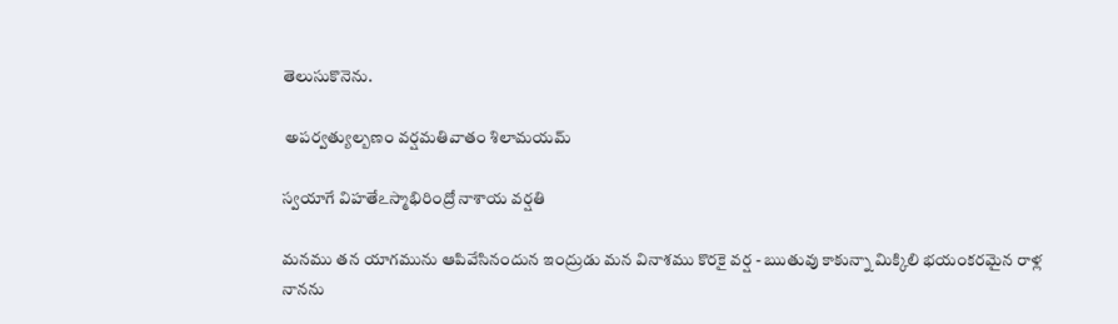తెలుసుకొనెను.

 అపర్వత్యుల్బణం వర్షమతివాతం శిలామయమ్

స్వయాగే విహతేఽస్మాభిరింద్రో నాశాయ వర్షతి

మనము తన యాగమును ఆపివేసినందున ఇంద్రుడు మన వినాశము కొరకై వర్ష - ఋతువు కాకున్నా మిక్కిలి భయంకరమైన రాళ్ల నానను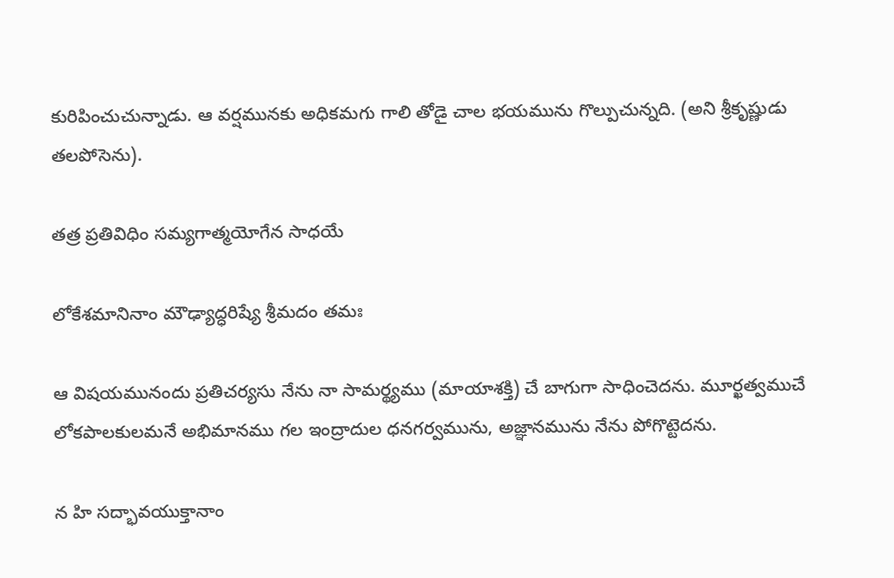కురిపించుచున్నాడు. ఆ వర్షమునకు అధికమగు గాలి తోడై చాల భయమును గొల్పుచున్నది. (అని శ్రీకృష్ణుడు తలపోసెను).

తత్ర ప్రతివిధిం సమ్యగాత్మయోగేన సాధయే

లోకేశమానినాం మౌఢ్యాద్ధరిష్యే శ్రీమదం తమః

ఆ విషయమునందు ప్రతిచర్యసు నేను నా సామర్థ్యము (మాయాశక్తి) చే బాగుగా సాధించెదను. మూర్ఖత్వముచే లోకపాలకులమనే అభిమానము గల ఇంద్రాదుల ధనగర్వమును, అజ్ఞానమును నేను పోగొట్టెదను.

న హి సద్భావయుక్తానాం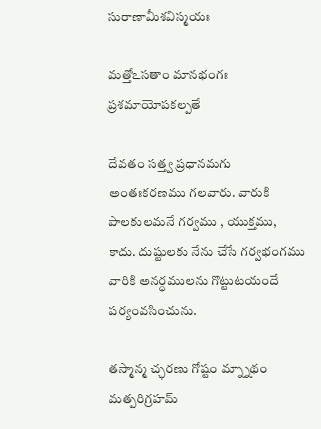సురాణామీశవిస్మయః

మత్తోఽసతాం మానభంగః ప్రశమాయోపకల్పతే

దేవతం సత్త్వ ప్రధానమగు అంతఃకరణము గలవారు. వారుకి పాలకులమనే గర్వము , యుక్తము, కాదు. దుష్టులకు నేను చేసే గర్వభంగము వారికి అనర్ధములను గొట్టుటయందే పర్యంవసించును.

తస్మాన్మ చ్ఛరణు గోష్టం మ్న్నాథం మత్పరిగ్రహమ్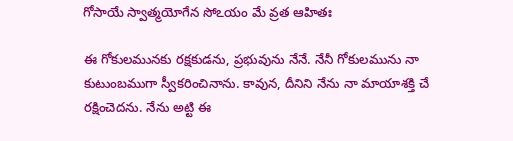గోసాయే స్వాత్మయోగేన సోఽయం మే వ్రత ఆహితః

ఈ గోకులమునకు రక్షకుడను, ప్రభువును నేనే. నేనీ గోకులమును నా కుటుంబముగా స్వీకరించినాను. కావున, దీనిని నేను నా మాయాశక్తి చే రక్షించెదను. నేను అట్టి ఈ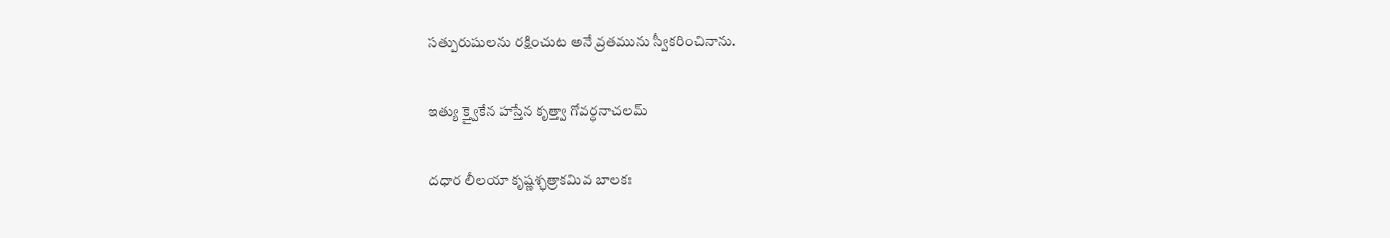సత్పురుషులను రక్షించుట అనే వ్రతమును స్వీకరించినాను.

ఇత్యు క్త్వైకేన హస్తేన కృత్త్వా గోవర్ధనాచలమ్

దధార లీలయా కృష్ణశ్ఛత్రాకమివ బాలకః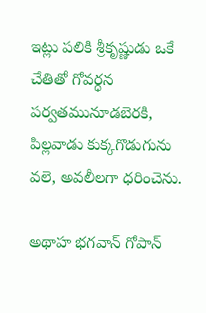ఇట్లు పలికి శ్రీకృష్ణుడు ఒకే చేతితో గోవర్ధన పర్వతమునూడబెరకి, పిల్లవాడు కుక్కగొడుగును వలె, అవలీలగా ధరించెను.

అథాహ భగవాన్ గోపాన్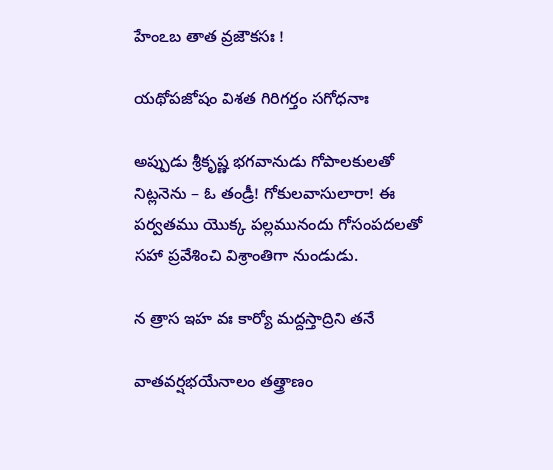హేంఽబ తాత వ్రజౌకసః !

యథోపజోషం విశత గిరిగర్తం సగోధనాః

అప్పుడు శ్రీకృష్ణ భగవానుడు గోపాలకులతో నిట్లనెను – ఓ తండ్రీ! గోకులవాసులారా! ఈ పర్వతము యొక్క పల్లమునందు గోసంపదలతో సహా ప్రవేశించి విశ్రాంతిగా నుండుడు.

న త్రాస ఇహ వః కార్యో మద్దస్తాద్రిని తనే

వాతవర్షభయేనాలం తత్త్రాణం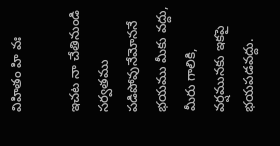విహితం హి వః

ఇచట నా చేతినుండి సర్వతము పడిపోవునేమోననే భయము మీకు వద్దు, మీరు గాలికి, వర్షమునకు ఇకపై భయపడవద్దు.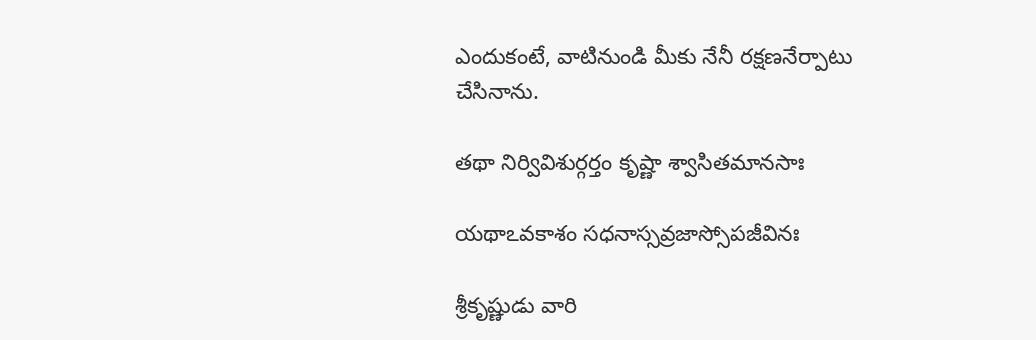ఎందుకంటే, వాటినుండి మీకు నేనీ రక్షణనేర్పాటు చేసినాను.

తథా నిర్వివిశుర్గర్తం కృష్ణా శ్వాసితమానసాః

యథాఽవకాశం సధనాస్సవ్రజాస్సోపజీవినః

శ్రీకృష్ణుడు వారి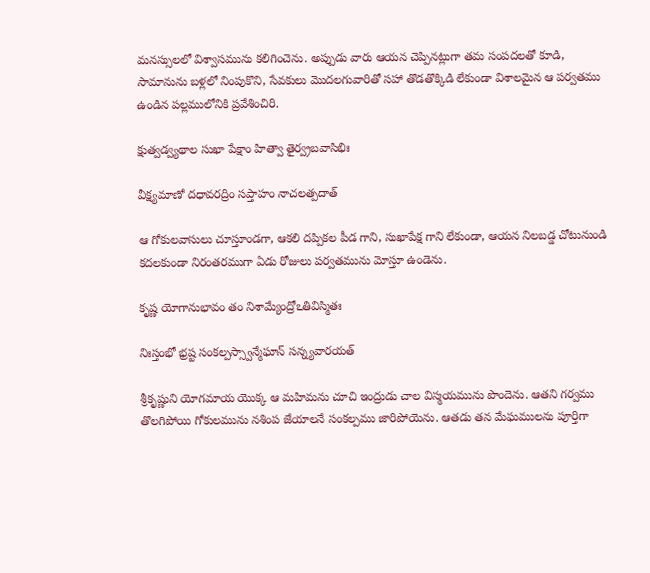మనస్సులలో విశ్వాసమును కలిగించెను. అప్పుడు వారు ఆయన చెప్పినట్లుగా తమ సంపదలతో కూడి, సామానును బళ్లలో నింపుకొని, సేవకులు మొదలగువారితో సహా తొడతొక్కిడి లేకుండా విశాలమైన ఆ పర్వతము ఉండిన పల్లములోనికి ప్రవేశించిరి.

క్షుత్వడ్వ్యథాల సుఖా పేక్షాం హిత్వా తైర్వ్రబవాసిభిః

వీక్ష్యమాణో దధావరద్రిం సప్తాహం నాచలత్పదాత్

ఆ గోకులవాసులు చూస్తూండగా, ఆకలి దప్పికల పీడ గాని, సుఖాపేక్ష గాని లేకుండా, ఆయన నిలబడ్డ చోటునుండి కదలకుండా నిరంతరముగా ఏడు రోజులు పర్వతమును మోస్తూ ఉండెను.

కృష్ణ యోగానుభావం తం నిశామ్యేంద్రోఽతివిస్మితః

నిఃస్తంభో భ్రష్ట సంకల్పస్స్వాన్మేఘాన్ సన్న్యవారయత్

శ్రీకృష్ణుని యోగమాయ యొక్క ఆ మహిమను చూచి ఇంద్రుడు చాల విస్మయమును పొందెను. ఆతని గర్వము తొలగిపోయి గోకులమును నశింప జేయాలనే సంకల్పము జారిపోయెను. ఆతడు తన మేఘములను పూర్తిగా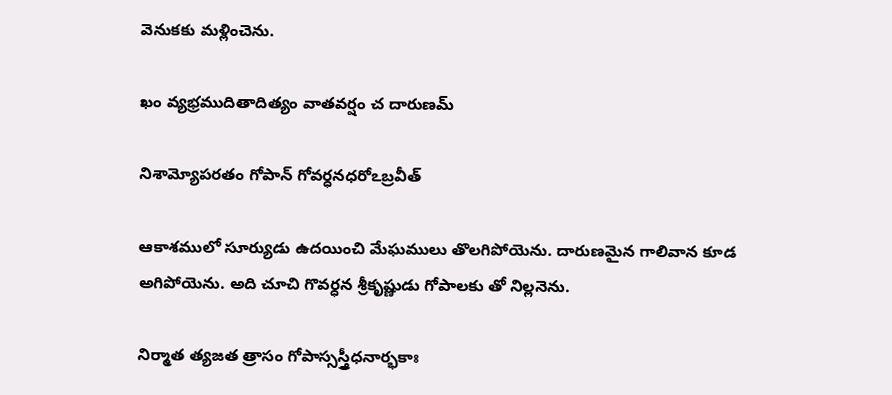వెనుకకు మళ్లించెను.

ఖం వ్యభ్రముదితాదిత్యం వాతవర్షం చ దారుణమ్

నిశామ్యోపరతం గోపాన్ గోవర్ధనధరోఽబ్రవీత్

ఆకాశములో సూర్యుడు ఉదయించి మేఘములు తొలగిపోయెను. దారుణమైన గాలివాన కూడ అగిపోయెను. అది చూచి గొవర్ధన శ్రీకృష్ణుడు గోపాలకు తో నిల్లనెను.

నిర్మాత త్యజత త్రాసం గోపాస్సస్త్రీధనార్భకాః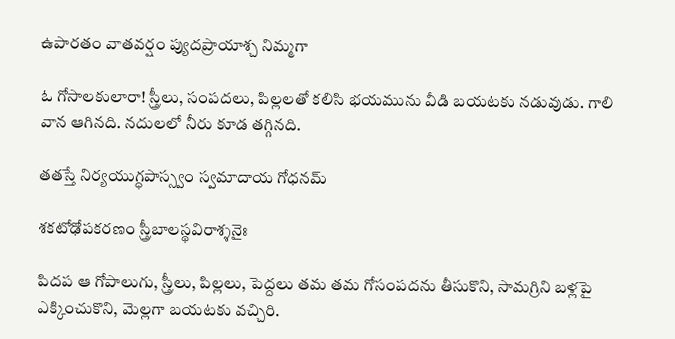ఉపారతం వాతవర్షం ప్యుదప్రాయాశ్చ నిమ్మగా

ఓ గోసాలకులారా! స్త్రీలు, సంపదలు, పిల్లలతో కలిసి భయమును వీడి బయటకు నడువుడు. గాలి వాన ఆగినది. నదులలో నీరు కూడ తగ్గినది.

తతస్తే నిర్యయుగ్ధపాస్స్వం స్వమాదాయ గోధనమ్

శకటోఢోపకరణం స్త్రీబాలస్థవిరాశ్శనైః

పిదప ఆ గోపాలుగు, స్త్రీలు, పిల్లలు, పెద్దలు తమ తమ గోసంపదను తీసుకొని, సామగ్రిని బళ్లపై ఎక్కించుకొని, మెల్లగా బయటకు వచ్చిరి.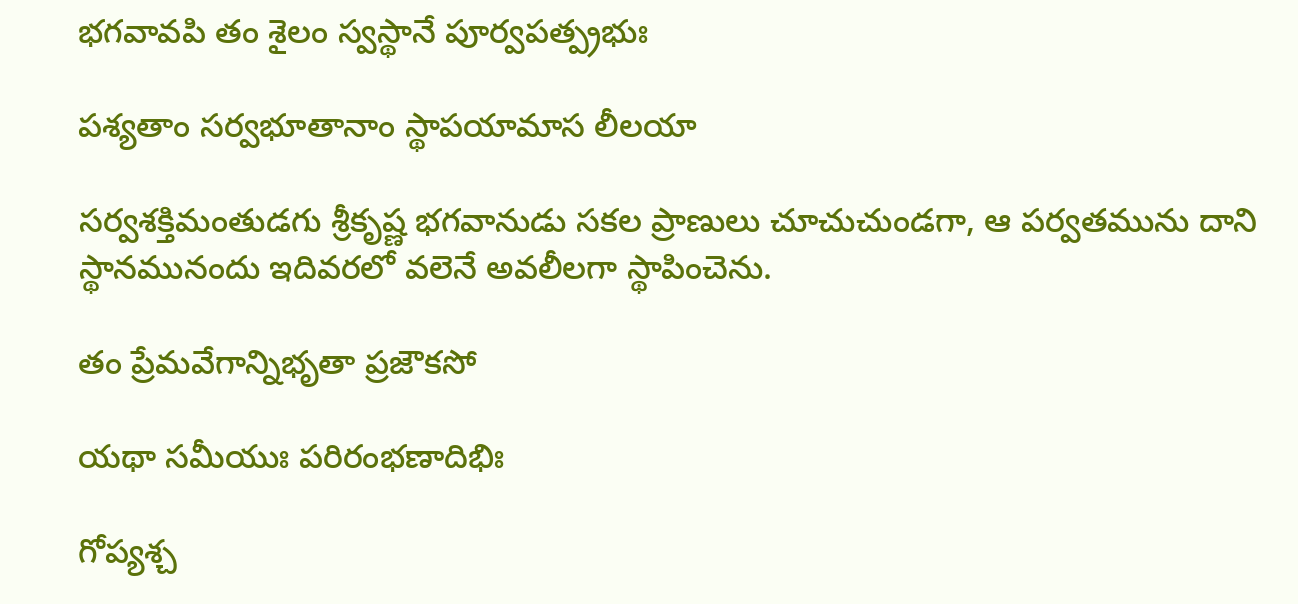భగవావపి తం శైలం స్వస్థానే పూర్వపత్ప్రభుః

పశ్యతాం సర్వభూతానాం స్థాపయామాస లీలయా

సర్వశక్తిమంతుడగు శ్రీకృష్ణ భగవానుడు సకల ప్రాణులు చూచుచుండగా, ఆ పర్వతమును దాని స్థానమునందు ఇదివరలో వలెనే అవలీలగా స్థాపించెను.

తం ప్రేమవేగాన్నిభృతా ప్రజౌకసో

యథా సమీయుః పరిరంభణాదిభిః

గోప్యశ్చ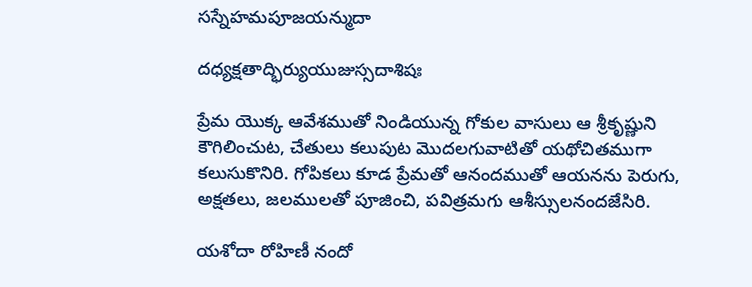సస్నేహమపూజయన్ముదా

దధ్యక్షతాద్భిర్యుయుజుస్సదాశిషః

ప్రేమ యొక్క ఆవేశముతో నిండియున్న గోకుల వాసులు ఆ శ్రీకృష్ణుని కౌగిలించుట, చేతులు కలుపుట మొదలగువాటితో యథోచితముగా కలుసుకొనిరి. గోపికలు కూడ ప్రేమతో ఆనందముతో ఆయనను పెరుగు, అక్షతలు, జలములతో పూజించి, పవిత్రమగు ఆశీస్సులనందజేసిరి.

యశోదా రోహిణీ నందో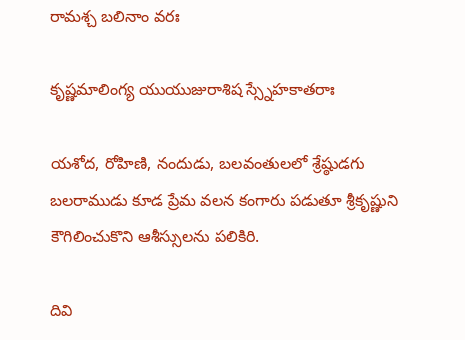రామశ్చ బలినాం వరః

కృష్ణమాలింగ్య యుయుజురాశిష స్స్నేహకాతరాః

యశోద, రోహిణి, నందుడు, బలవంతులలో శ్రేష్ఠుడగు బలరాముడు కూడ ప్రేమ వలన కంగారు పడుతూ శ్రీకృష్ణుని కౌగిలించుకొని ఆశీస్సులను పలికిరి.

దివి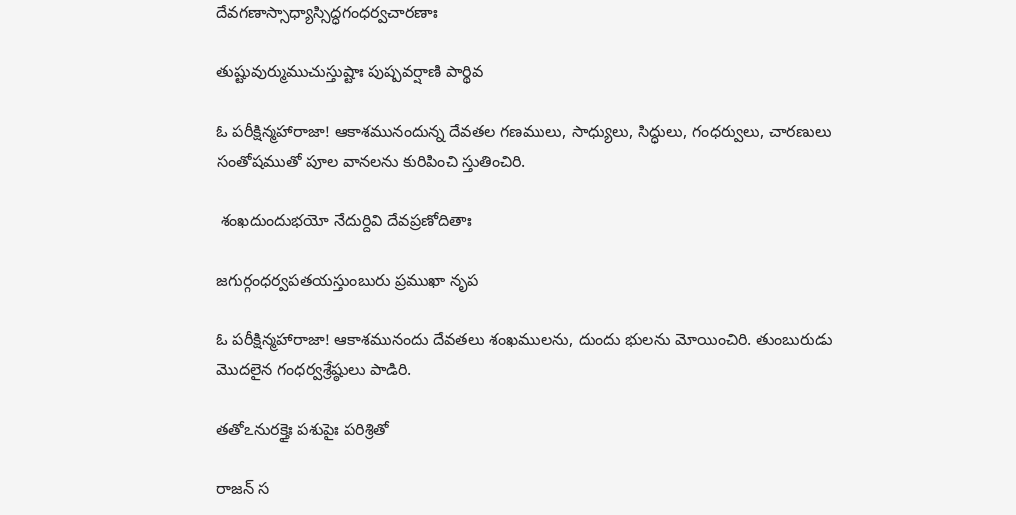దేవగణాస్సాధ్యాస్సిద్ధగంధర్వచారణాః

తుష్టువుర్ముముచుస్తుష్టాః పుష్పవర్షాణి పార్థివ

ఓ పరీక్షిన్మహారాజా! ఆకాశమునందున్న దేవతల గణములు, సాధ్యులు, సిద్ధులు, గంధర్వులు, చారణులు సంతోషముతో పూల వానలను కురిపించి స్తుతించిరి.

 శంఖదుందుభయో నేదుర్దివి దేవప్రణోదితాః

జగుర్గంధర్వపతయస్తుంబురు ప్రముఖా నృప

ఓ పరీక్షిన్మహారాజా! ఆకాశమునందు దేవతలు శంఖములను, దుందు భులను మోయించిరి. తుంబురుడు మొదలైన గంధర్వశ్రేష్ఠులు పాడిరి.

తతోఽనురక్తైః పశుపైః పరిశ్రితో

రాజన్ స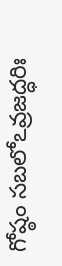గోష్ఠం సబలోఽవ్రజద్ధరిః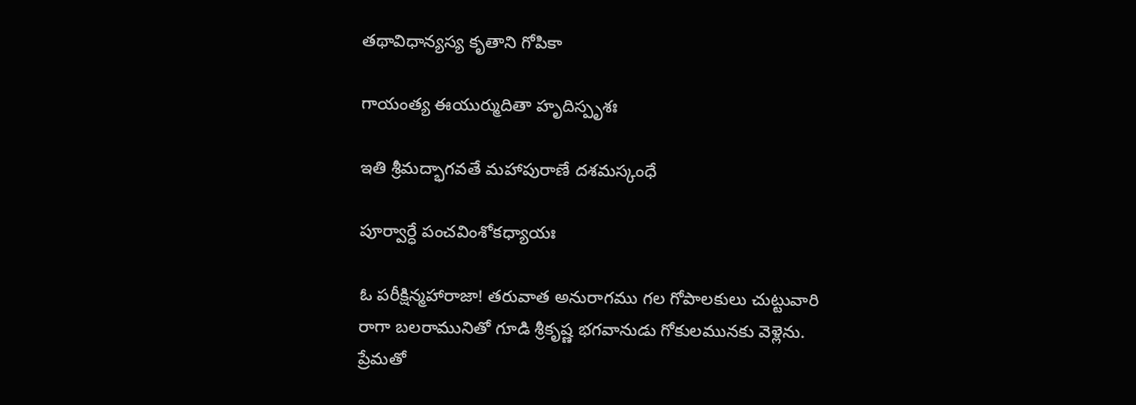తథావిధాన్యస్య కృతాని గోపికా

గాయంత్య ఈయుర్ముదితా హృదిస్పృశః

ఇతి శ్రీమద్భాగవతే మహాపురాణే దశమస్కంధే

పూర్వార్ధే పంచవింశోకధ్యాయః

ఓ పరీక్షిన్మహారాజా! తరువాత అనురాగము గల గోపాలకులు చుట్టువారి రాగా బలరామునితో గూడి శ్రీకృష్ణ భగవానుడు గోకులమునకు వెళ్లెను. ప్రేమతో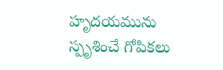హృదయమును స్పృశించే గోపికలు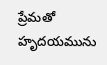ప్రేమతో హృదయమును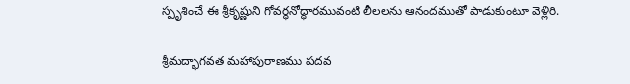స్పృశించే ఈ శ్రీకృష్ణుని గోవర్ధనోద్ధారమువంటి లీలలను ఆనందముతో పాడుకుంటూ వెళ్లిరి.

శ్రీమద్భాగవత మహాపురాణము పదవ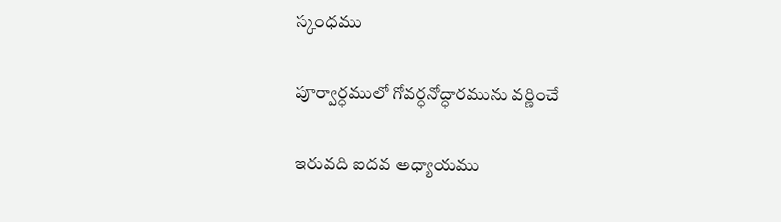స్కంధము

పూర్వార్ధములో గోవర్ధనోద్ధారమును వర్ణించే

ఇరువది ఐదవ అధ్యాయము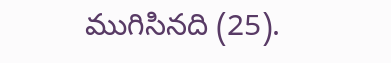ముగిసినది (25).